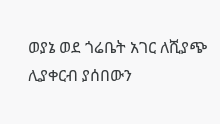ወያኔ ወደ ጎሬቤት አገር ለሺያጭ ሊያቀርብ ያሰበውን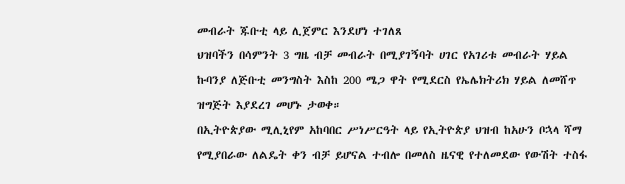መብራት ጁቡቲ ላይ ሊጀምር እንደሆነ ተገለጸ
ህዝባችን በሳምንት 3 ግዜ ብቻ መብራት በሚያገኝባት ሀገር የአገሪቱ መብራት ሃይል ኩባንያ ለጅቡቲ መንግስት እስከ 200 ሜጋ ዋት የሚደርስ የኤሌክትሪክ ሃይል ለመሸጥ ዝግጅት እያደረገ መሆኑ ታወቀ።
በኢትዮጵያው ሚሊኒየም አከባበር ሥነሥርዓት ላይ የኢትዮጵያ ህዝብ ከአሁን ቦኋላ ሻማ የሚያበራው ለልዴት ቀን ብቻ ይሆናል ተብሎ በመለስ ዜናዊ የተለመደው የውሽት ተስፋ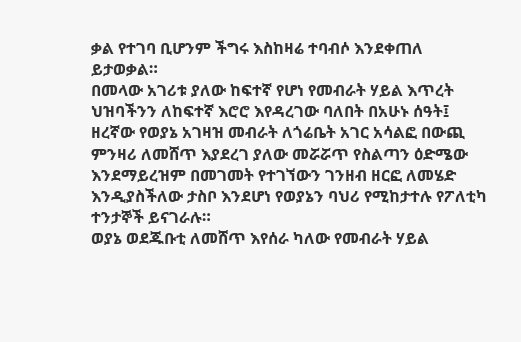ቃል የተገባ ቢሆንም ችግሩ እስከዛሬ ተባብሶ እንደቀጠለ ይታወቃል።
በመላው አገሪቱ ያለው ከፍተኛ የሆነ የመብራት ሃይል እጥረት ህዝባችንን ለከፍተኛ እሮሮ እየዳረገው ባለበት በአሁኑ ሰዓት፤ ዘረኛው የወያኔ አገዛዝ መብራት ለጎሬቤት አገር አሳልፎ በውጪ ምንዛሪ ለመሸጥ እያደረገ ያለው መሯሯጥ የስልጣን ዕድሜው እንደማይረዝም በመገመት የተገኘውን ገንዘብ ዘርፎ ለመሄድ እንዲያስችለው ታስቦ እንደሆነ የወያኔን ባህሪ የሚከታተሉ የፖለቲካ ተንታኞች ይናገራሉ።
ወያኔ ወደጁቡቲ ለመሸጥ እየሰራ ካለው የመብራት ሃይል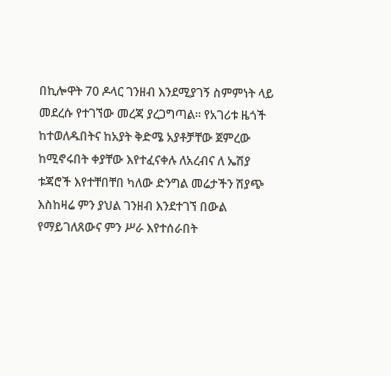በኪሎዋት 70 ዶላር ገንዘብ እንደሚያገኝ ስምምነት ላይ መደረሱ የተገኘው መረጃ ያረጋግጣል። የአገሪቱ ዜጎች ከተወለዱበትና ከአያት ቅድሜ አያቶቻቸው ጀምረው ከሚኖሩበት ቀያቸው እየተፈናቀሉ ለአረብና ለ ኤሽያ ቱጃሮች እየተቸበቸበ ካለው ድንግል መሬታችን ሽያጭ እስከዛሬ ምን ያህል ገንዘብ እንደተገኘ በውል የማይገለጸውና ምን ሥራ እየተሰራበት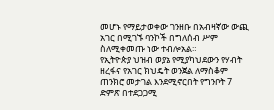መሆኑ የማይታወቀው ገንዘቡ በአብዛኛው ውጪ አገር በሚገኙ ባንኮች በግለሰብ ሥም ስለሚቀመጡ ነው ተብሎአል።
የኢትዮጵያ ህዝብ ወያኔ የሚያካህደውን የሃብት ዘረፋና የአገር ክህዴት ወንጀል ለማስቆም ጠንክሮ መታገል እንደሚኖርበት የግንቦት 7 ድምጽ በተደጋጋሚ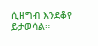ሲዘግብ እንደቆየ ይታወሳል።